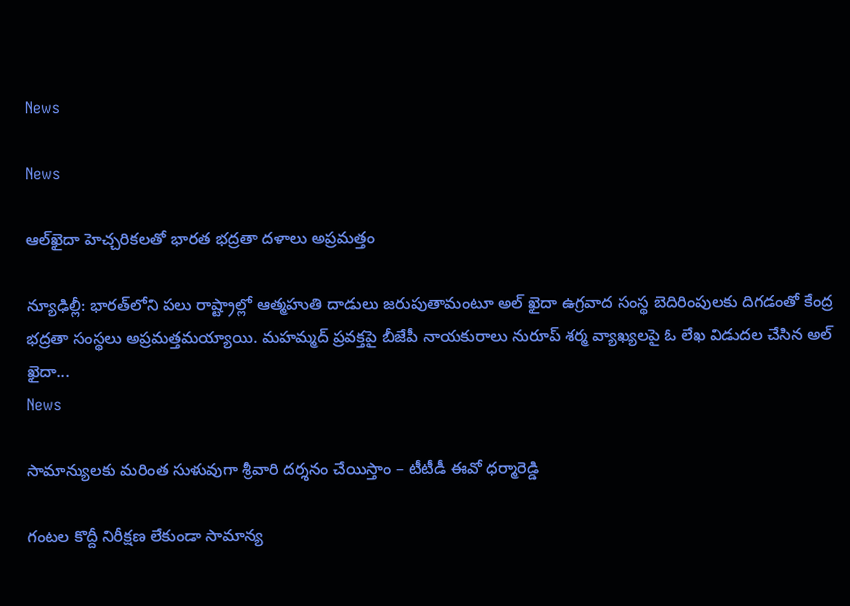News

News

ఆల్‌ఖైదా హెచ్చరికలతో భారత భద్రతా దళాలు అప్ర‌మ‌త్తం

న్యూఢిల్లీ: భారత్‌లోని పలు రాష్ట్రాల్లో ఆత్మహుతి దాడులు జరుపుతామంటూ అల్ ఖైదా ఉగ్రవాద సంస్థ బెదిరింపులకు దిగడంతో కేంద్ర భద్రతా సంస్థలు అప్రమత్తమయ్యాయి. మహమ్మద్ ప్రవక్తపై బీజేపీ నాయకురాలు నురూప్ శర్మ వ్యాఖ్యలపై ఓ లేఖ విడుదల చేసిన అల్ ఖైదా...
News

సామాన్యులకు మరింత సుళువుగా శ్రీవారి దర్శనం చేయిస్తాం – టీటీడీ ఈవో ధర్మారెడ్డి

గంటల కొద్దీ నిరీక్షణ లేకుండా సామాన్య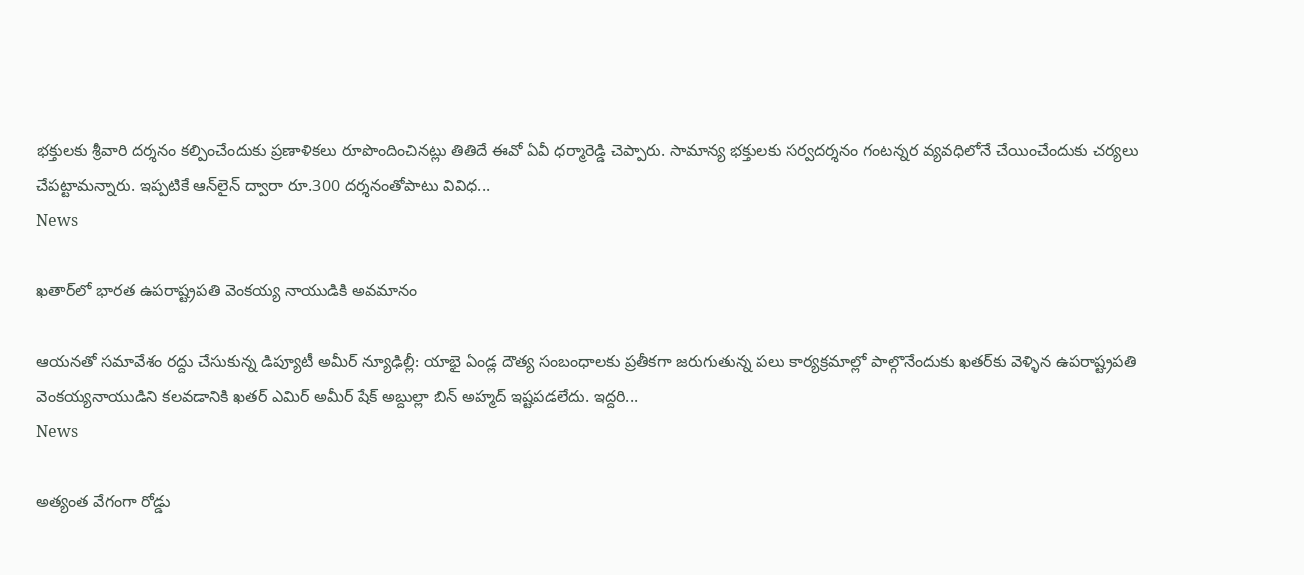భక్తులకు శ్రీవారి దర్శనం కల్పించేందుకు ప్రణాళికలు రూపొందించినట్లు తితిదే ఈవో ఏవీ ధర్మారెడ్డి చెప్పారు. సామాన్య భక్తులకు సర్వదర్శనం గంటన్నర వ్యవధిలోనే చేయించేందుకు చర్యలు చేపట్టామన్నారు. ఇప్పటికే ఆన్‌లైన్‌ ద్వారా రూ.300 దర్శనంతోపాటు వివిధ...
News

ఖతార్‌లో భారత ఉపరాష్ట్రపతి వెంకయ్య నాయుడికి అవమానం

ఆయనతో సమావేశం రద్దు చేసుకున్న డిప్యూటీ అమీర్ న్యూఢిల్లీ: యాభై ఏండ్ల దౌత్య సంబంధాలకు ప్రతీకగా జరుగుతున్న పలు కార్యక్రమాల్లో పాల్గొనేందుకు ఖతర్‌కు వెళ్ళిన ఉపరాష్ట్రపతి వెంకయ్యనాయుడిని కలవడానికి ఖతర్‌ ఎమిర్‌ అమీర్‌ షేక్‌ అబ్దుల్లా బిన్‌ అహ్మద్‌ ఇష్టపడలేదు. ఇద్దరి...
News

అత్యంత వేగంగా రోడ్డు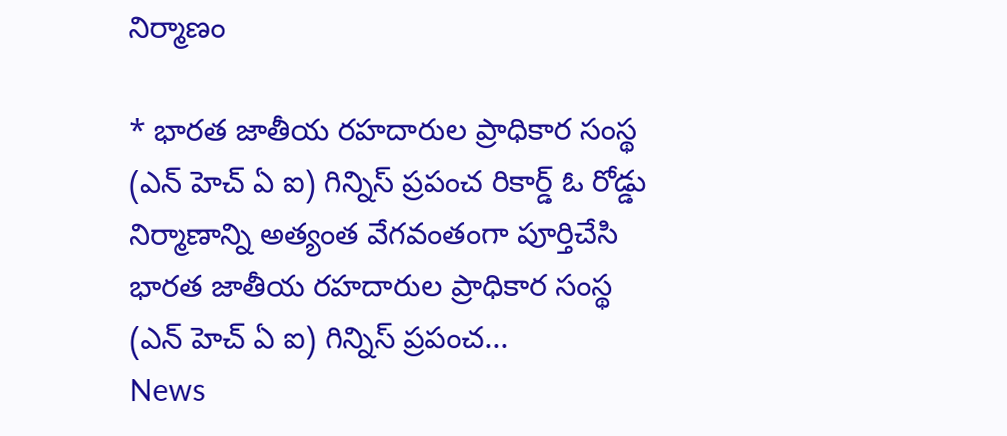నిర్మాణం

* భారత జాతీయ రహదారుల ప్రాధికార సంస్థ (ఎన్ ‌హెచ్ ‌ఏ ఐ) గిన్నిస్‌ ప్రపంచ రికార్డ్ ఓ రోడ్డు నిర్మాణాన్ని అత్యంత వేగవంతంగా పూర్తిచేసి భారత జాతీయ రహదారుల ప్రాధికార సంస్థ (ఎన్ ‌హెచ్ ‌ఏ ఐ) గిన్నిస్‌ ప్రపంచ...
News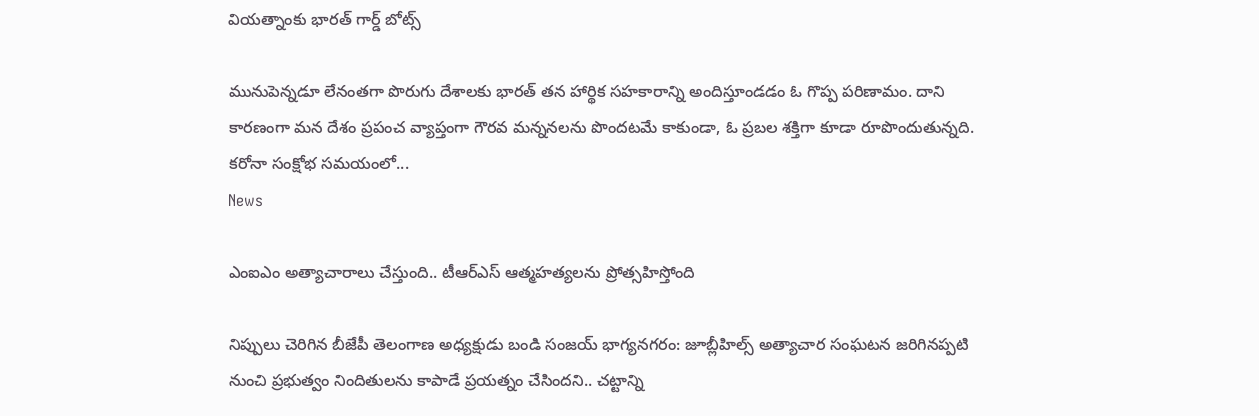వియత్నాంకు భారత్ గార్డ్ బోట్స్

మునుపెన్నడూ లేనంతగా పొరుగు దేశాలకు భారత్ తన హార్థిక సహకారాన్ని అందిస్తూండడం ఓ గొప్ప పరిణామం. దాని కారణంగా మన దేశం ప్రపంచ వ్యాప్తంగా గౌరవ మన్ననలను పొందటమే కాకుండా, ఓ ప్రబల శక్తిగా కూడా రూపొందుతున్నది. కరోనా సంక్షోభ సమయంలో...
News

ఎంఐఎం అత్యాచారాలు చేస్తుంది.. టీఆర్ఎస్ ఆత్మహత్యలను ప్రోత్సహిస్తోంది

నిప్పులు చెరిగిన బీజేపీ తెలంగాణ అధ్యక్షుడు బండి సంజయ్ భాగ్య‌న‌గ‌రం: జూబ్లీహిల్స్ అత్యాచార సంఘటన జరిగినప్పటి నుంచి ప్రభుత్వం నిందితులను కాపాడే ప్రయత్నం చేసిందని.. చట్టాన్ని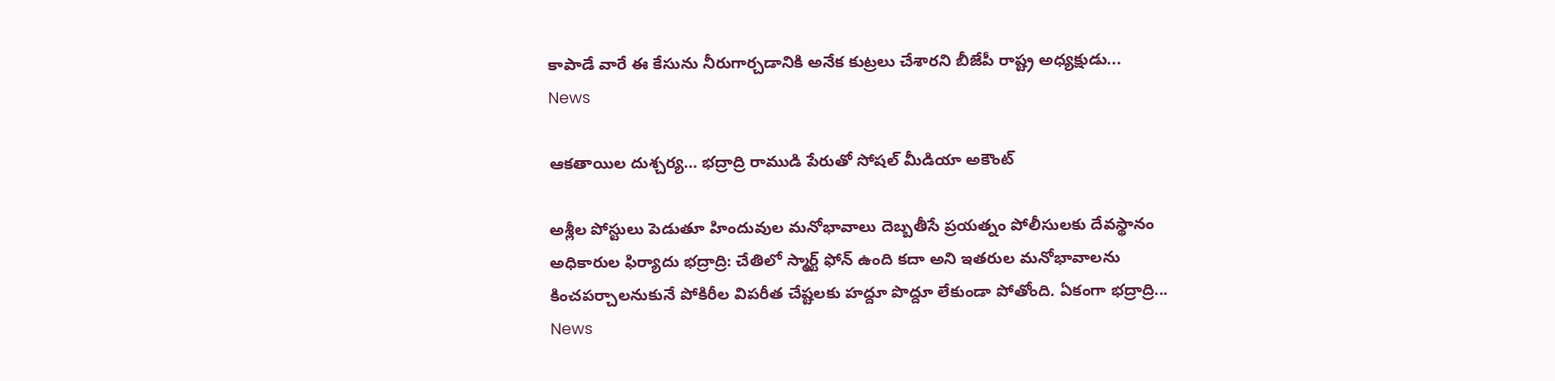కాపాడే వారే ఈ కేసును నీరుగార్చడానికి అనేక కుట్రలు చేశారని బీజేపీ రాష్ట్ర అధ్యక్షుడు...
News

ఆకతాయిల దుశ్చర్య… భద్రాద్రి రాముడి పేరుతో సోషల్ మీడియా అకౌంట్

అశ్లీల పోస్టులు పెడుతూ హిందువుల మనోభావాలు దెబ్బతీసే ప్రయత్నం పోలీసులకు దేవస్థానం అధికారుల ఫిర్యాదు భ‌ద్రాద్రి: చేతిలో స్మార్ట్ ఫోన్ ఉంది కదా అని ఇతరుల మనోభావాలను కించపర్చాలనుకునే పోకిరీల విపరీత చేష్టలకు హద్దూ పొద్దూ లేకుండా పోతోంది. ఏకంగా భద్రాద్రి...
News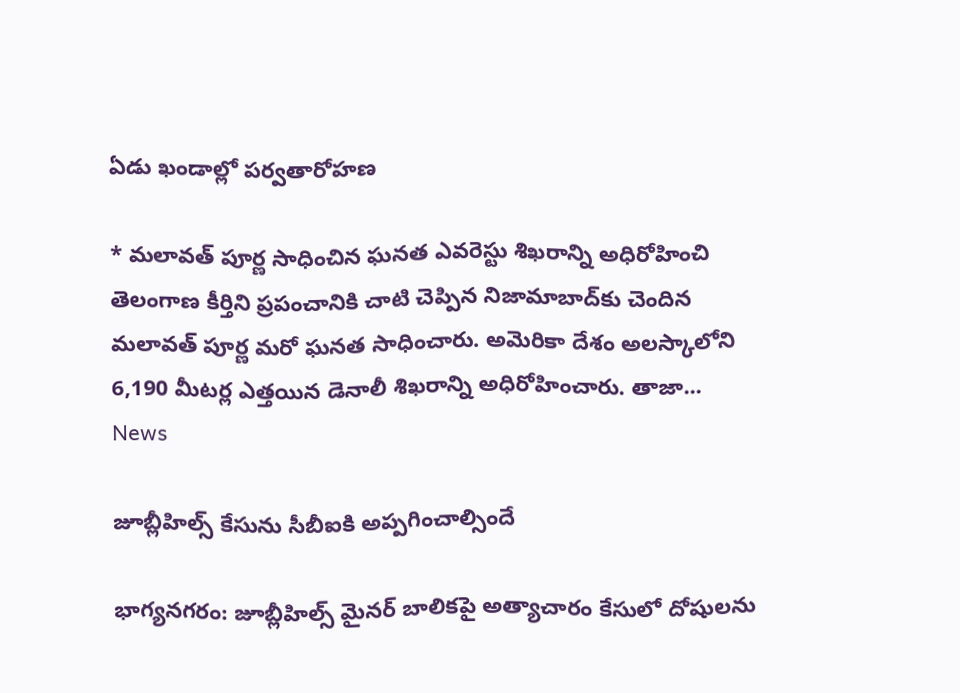ఏడు ఖండాల్లో పర్వతారోహణ

* మలావత్ పూర్ణ సాధించిన ఘనత ఎవరెస్టు శిఖరాన్ని అధిరోహించి తెలంగాణ కీర్తిని ప్రపంచానికి చాటి చెప్పిన నిజామాబాద్‌కు చెందిన మలావత్‌ పూర్ణ మరో ఘనత సాధించారు. అమెరికా దేశం అలస్కాలోని 6,190 మీటర్ల ఎత్తయిన డెనాలీ శిఖరాన్ని అధిరోహించారు. తాజా...
News

జూబ్లీహిల్స్ కేసును సీబీఐకి అప్పగించాల్సిందే

భాగ్య‌న‌గ‌రం: జూబ్లీహిల్స్ మైనర్ బాలికపై అత్యాచారం కేసులో దోషులను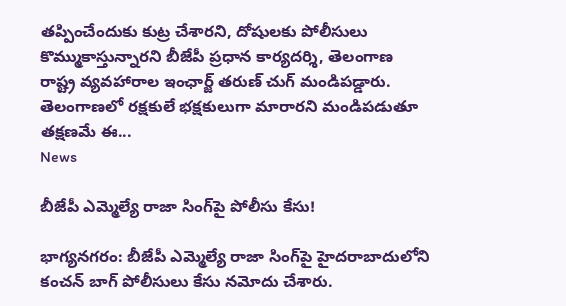తప్పించేందుకు కుట్ర చేశారని, దోషులకు పోలీసులు కొమ్ముకాస్తున్నారని బీజేపీ ప్రధాన కార్యదర్శి, తెలంగాణ రాష్ట్ర వ్యవహారాల ఇంఛార్జ్ తరుణ్ చుగ్ మండిప‌డ్డారు. తెలంగాణలో రక్షకులే భక్షకులుగా మారారని మండిపడుతూ తక్షణమే ఈ...
News

బీజేపీ ఎమ్మెల్యే రాజా సింగ్‌పై పోలీసు కేసు!

భాగ్య‌న‌గ‌రం: బీజేపీ ఎమ్మెల్యే రాజా సింగ్‌పై హైదరాబాదులోని కంచన్ బాగ్ పోలీసులు కేసు నమోదు చేశారు.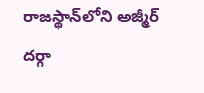రాజస్థాన్‌లోని అజ్మీర్ దర్గా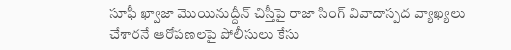సూఫీ ఖ్వాజా మొయినుద్దీన్ చిస్తీపై రాజా సింగ్ వివాదాస్పద వ్యాఖ్యలు చేశారనే ఆరోపణలపై పోలీసులు కేసు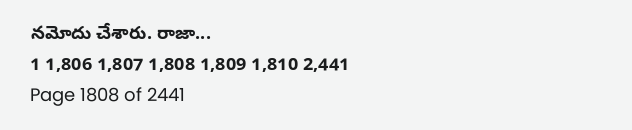నమోదు చేశారు. రాజా...
1 1,806 1,807 1,808 1,809 1,810 2,441
Page 1808 of 2441